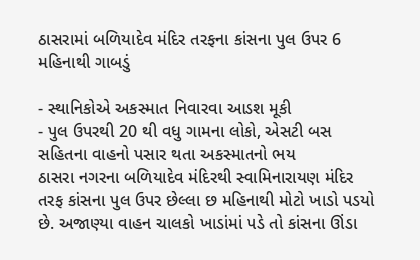ઠાસરામાં બળિયાદેવ મંદિર તરફના કાંસના પુલ ઉપર 6 મહિનાથી ગાબડું

- સ્થાનિકોએ અકસ્માત નિવારવા આડશ મૂકી
- પુલ ઉપરથી 20 થી વધુ ગામના લોકો, એસટી બસ સહિતના વાહનો પસાર થતા અકસ્માતનો ભય
ઠાસરા નગરના બળિયાદેવ મંદિરથી સ્વામિનારાયણ મંદિર તરફ કાંસના પુલ ઉપર છેલ્લા છ મહિનાથી મોટો ખાડો પડયો છે. અજાણ્યા વાહન ચાલકો ખાડાંમાં પડે તો કાંસના ઊંડા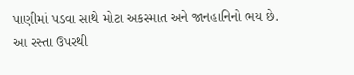પાણીમાં પડવા સાથે મોટા અકસ્માત અને જાનહાનિનો ભય છે.
આ રસ્તા ઉપરથી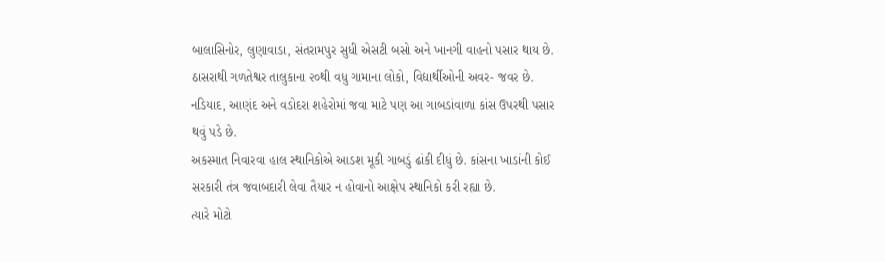બાલાસિનોર, લુણાવાડા, સંતરામપુર સુધી એસટી બસો અને ખાનગી વાહનો પસાર થાય છે. ઠાસરાથી ગળતેશ્વર તાલુકાના ૨૦થી વધુ ગામાના લોકો, વિદ્યાર્થીઓની અવર- જવર છે. નડિયાદ, આણંદ અને વડોદરા શહેરોમાં જવા માટે પણ આ ગાબડાંવાળા કાંસ ઉપરથી પસાર થવું પડે છે.
અકસ્માત નિવારવા હાલ સ્થાનિકોએ આડશ મૂકી ગાબડું ઢાંકી દીધું છે. કાંસના ખાડાંની કોઈ સરકારી તંત્ર જવાબદારી લેવા તૈયાર ન હોવાનો આક્ષેપ સ્થાનિકો કરી રહ્યા છે.
ત્યારે મોટો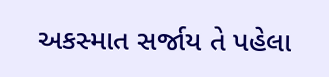અકસ્માત સર્જાય તે પહેલા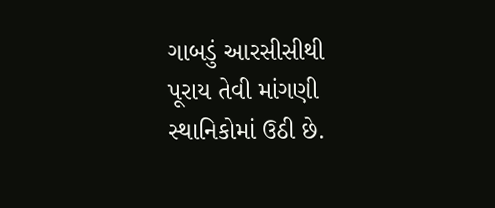ગાબડું આરસીસીથી પૂરાય તેવી માંગણી સ્થાનિકોમાં ઉઠી છે.